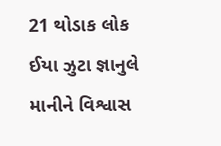21 થોડાક લોક ઈયા ઝુટા જ્ઞાનુલે માનીને વિશ્વાસ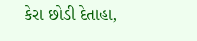કેરા છોડી દેતાહા,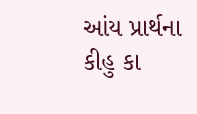આંય પ્રાર્થના કીહુ કા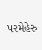પરમેહેરુ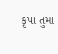કૃપા તુમા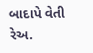બાદાપે વેતી રેઅ.